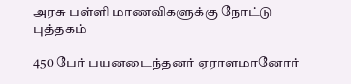அரசு பள்ளி மாணவிகளுக்கு நோட்டு புத்தகம்

450 பேர் பயனடைந்தனர் ஏராளமானோர்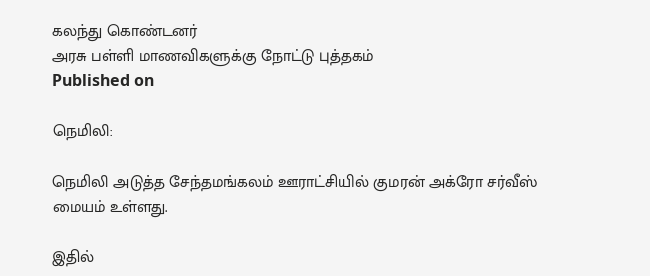கலந்து கொண்டனர்
அரசு பள்ளி மாணவிகளுக்கு நோட்டு புத்தகம்
Published on

நெமிலி:

நெமிலி அடுத்த சேந்தமங்கலம் ஊராட்சியில் குமரன் அக்ரோ சர்வீஸ் மையம் உள்ளது.

இதில்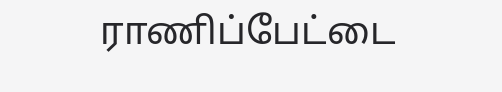ராணிப்பேட்டை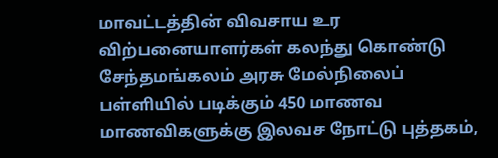மாவட்டத்தின் விவசாய உர விற்பனையாளர்கள் கலந்து கொண்டு சேந்தமங்கலம் அரசு மேல்நிலைப் பள்ளியில் படிக்கும் 450 மாணவ மாணவிகளுக்கு இலவச நோட்டு புத்தகம்,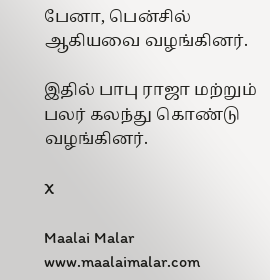பேனா, பென்சில் ஆகியவை வழங்கினர்.

இதில் பாபு ராஜா மற்றும் பலர் கலந்து கொண்டு வழங்கினர்.

X

Maalai Malar
www.maalaimalar.com